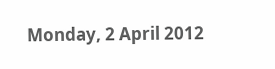Monday, 2 April 2012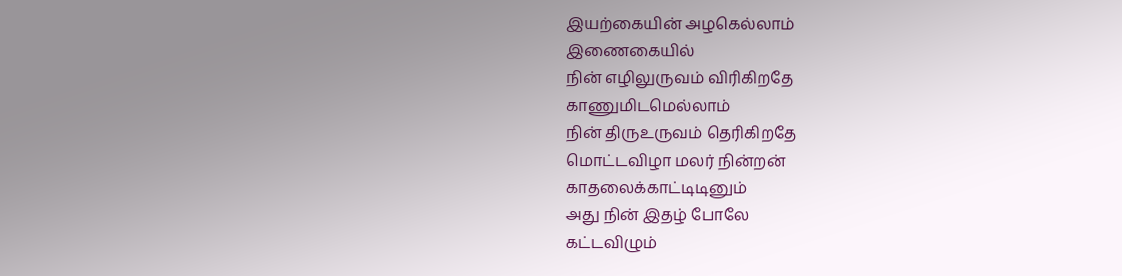இயற்கையின் அழகெல்லாம்
இணைகையில்
நின் எழிலுருவம் விரிகிறதே
காணுமிடமெல்லாம்
நின் திருஉருவம் தெரிகிறதே
மொட்டவிழா மலர் நின்றன்
காதலைக்காட்டிடினும்
அது நின் இதழ் போலே
கட்டவிழும்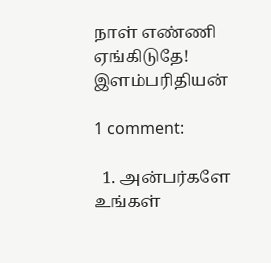நாள் எண்ணி
ஏங்கிடுதே!
இளம்பரிதியன்

1 comment:

  1. அன்பர்களே உங்கள்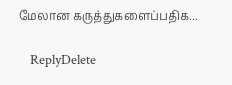மேலான கருத்துகளைப்பதிக...

    ReplyDelete